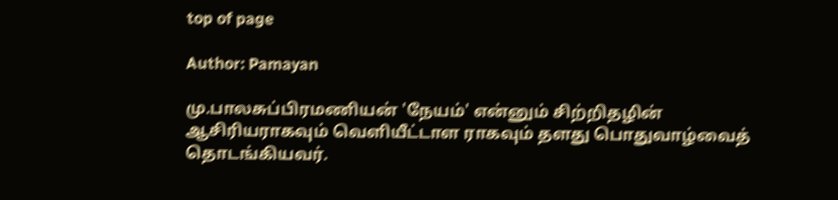top of page

Author: Pamayan

மு.பாலசுப்பிரமணியன் 'நேயம்' என்னும் சிற்றிதழின் ஆசிரியராகவும் வெளியீட்டாள ராகவும் தளது பொதுவாழ்வைத் தொடங்கியவர்.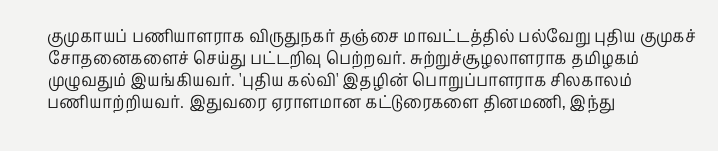குமுகாயப் பணியாளராக விருதுநகர் தஞ்சை மாவட்டத்தில் பல்வேறு புதிய குமுகச் சோதனைகளைச் செய்து பட்டறிவு பெற்றவர். சுற்றுச்சூழலாளராக தமிழகம் முழுவதும் இயங்கியவர். 'புதிய கல்வி' இதழின் பொறுப்பாளராக சிலகாலம் பணியாற்றியவர். இதுவரை ஏராளமான கட்டுரைகளை தினமணி, இந்து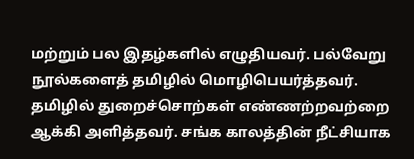மற்றும் பல இதழ்களில் எழுதியவர். பல்வேறு நூல்களைத் தமிழில் மொழிபெயர்த்தவர். தமிழில் துறைச்சொற்கள் எண்ணற்றவற்றை ஆக்கி அளித்தவர். சங்க காலத்தின் நீட்சியாக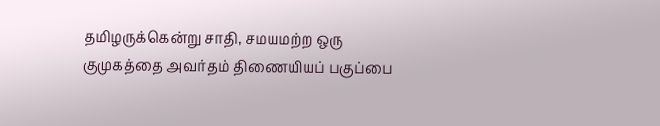தமிழருக்கென்று சாதி, சமயமற்ற ஒரு குமுகத்தை அவர்தம் திணையியப் பகுப்பை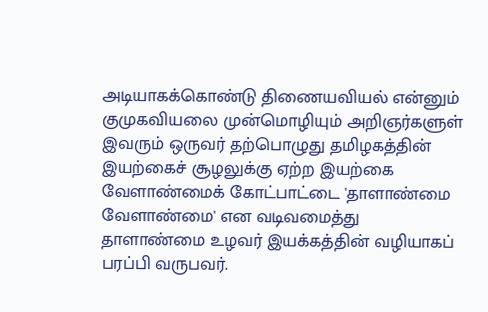அடியாகக்கொண்டு திணையவியல் என்னும் குமுகவியலை முன்மொழியும் அறிஞர்களுள் இவரும் ஒருவர் தற்பொழுது தமிழகத்தின் இயற்கைச் சூழலுக்கு ஏற்ற இயற்கை வேளாண்மைக் கோட்பாட்டை 'தாளாண்மை வேளாண்மை' என வடிவமைத்து தாளாண்மை உழவர் இயக்கத்தின் வழியாகப் பரப்பி வருபவர்.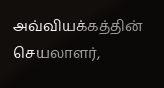அவ்வியக்கத்தின் செயலாளர்,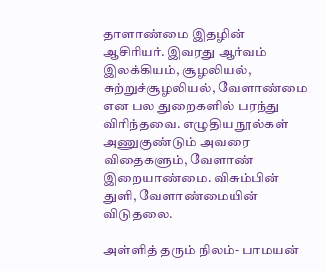தாளாண்மை இதழின் ஆசிரியர். இவரது ஆர்வம் இலக்கியம், சூழலியல், சுற்றுச்சூழலியல், வேளாண்மை என பல துறைகளில் பரந்து விரிந்தவை. எழுதிய நூல்கள் அணுகுண்டும் அவரை விதைகளும், வேளாண் இறையாண்மை. விசும்பின் துளி, வேளாண்மையின் விடுதலை.

அள்ளித் தரும் நிலம்- பாமயன்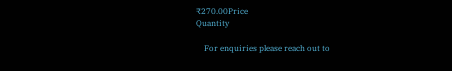₹270.00Price
Quantity

    For enquiries please reach out to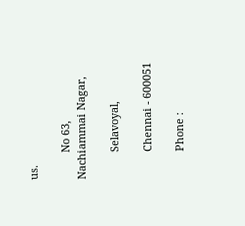us.

         No 63, Nachiammai Nagar,

         Selavoyal,

         Chennai - 600051

         Phone :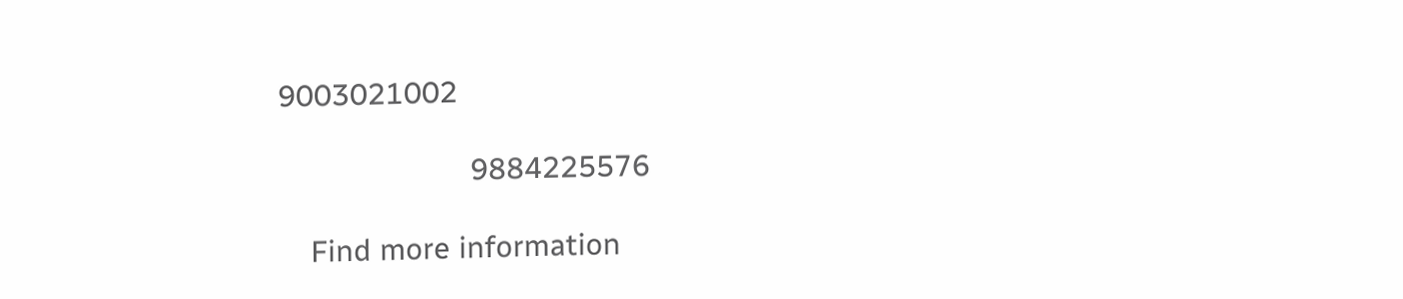9003021002

                        9884225576

    Find more information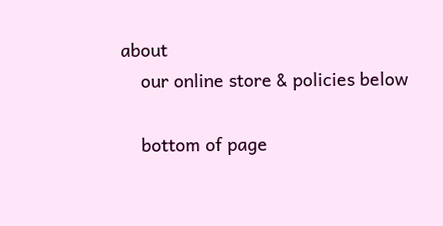about
    our online store & policies below

    bottom of page